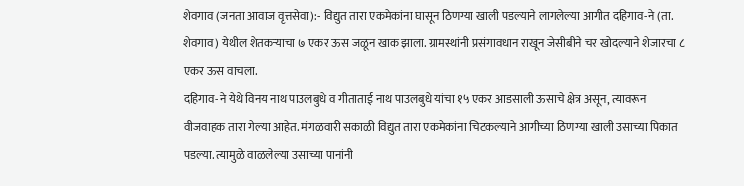शेवगाव (जनता आवाज वृत्तसेवा):- विद्युत तारा एकमेकांना घासून ठिणग्या खाली पडल्याने लागलेल्या आगीत दहिगाव-ने (ता. शेवगाव) येथील शेतकऱ्याचा ७ एकर ऊस जळून खाक झाला. ग्रामस्थांनी प्रसंगावधान राखून जेसीबीने चर खोदल्याने शेजारचा ८ एकर ऊस वाचला.
दहिगाव-ने येथे विनय नाथ पाउलबुधे व गीताताई नाथ पाउलबुधे यांचा १५ एकर आडसाली ऊसाचे क्षेत्र असून, त्यावरून वीजवाहक तारा गेल्या आहेत. मंगळवारी सकाळी विद्युत तारा एकमेकांना चिटकल्याने आगीच्या ठिणग्या खाली उसाच्या पिकात पडल्या. त्यामुळे वाळलेल्या उसाच्या पानांनी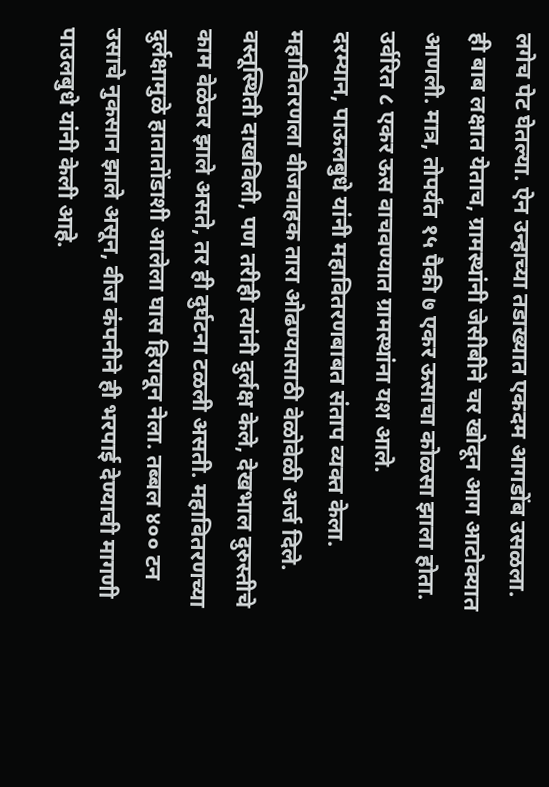लगेच पेट घेतल्या. ऐन उन्हाच्या तडाख्यात एकदम आगडोंब उसळला. ही बाब लक्षात येताच, ग्रामस्थांनी जेसीबीने चर खोदून आग आटोक्यात आणली. मात्र, तोपर्यंत १५ पैकी ७ एकर ऊसाचा कोळसा झाला होता. उर्वरित ८ एकर ऊस वाचवण्यात ग्रामस्थांना यश आले.
दरम्यान, पाऊलबुधे यांनी महावितरणबाबत संताप व्यक्त केला. महावितरणला वीजवाहक तारा ओढण्यासाठी वेळोवेळी अर्ज दिले. वस्तूस्थिती दाखविली, पण तरीही त्यांनी दुर्लक्ष केले, देखभाल दुरुस्तीचे काम वेळेवर झाले असते, तर ही दुर्घटना टळली असती. महावितरणच्या दुर्लक्षामुळे हातातोंडाशी आलेला घास हिरावून नेला. तब्बल ४०० टन उसाचे नुकसान झाले असून, वीज कंपनीने ही भरपाई देण्याची मागणी पाउलबुधे यांनी केली आहे.